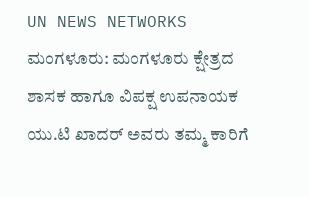UN NEWS NETWORKS
ಮಂಗಳೂರು: ಮಂಗಳೂರು ಕ್ಷೇತ್ರದ ಶಾಸಕ ಹಾಗೂ ವಿಪಕ್ಷ ಉಪನಾಯಕ ಯು.ಟಿ ಖಾದರ್ ಅವರು ತಮ್ಮ ಕಾರಿಗೆ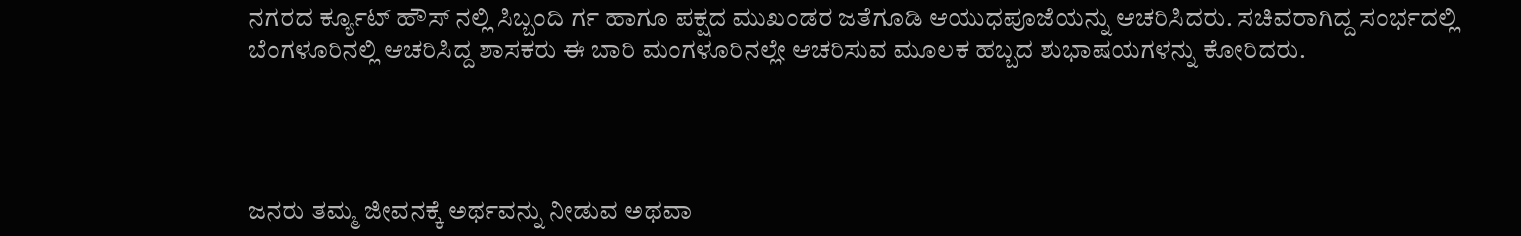ನಗರದ ರ್ಕ್ಯೂಟ್ ಹೌಸ್ ನಲ್ಲಿ ಸಿಬ್ಬಂದಿ ರ್ಗ ಹಾಗೂ ಪಕ್ಷದ ಮುಖಂಡರ ಜತೆಗೂಡಿ ಆಯುಧಪೂಜೆಯನ್ನು ಆಚರಿಸಿದರು. ಸಚಿವರಾಗಿದ್ದ ಸಂರ್ಭದಲ್ಲಿ ಬೆಂಗಳೂರಿನಲ್ಲಿ ಆಚರಿಸಿದ್ದ ಶಾಸಕರು ಈ ಬಾರಿ ಮಂಗಳೂರಿನಲ್ಲೇ ಆಚರಿಸುವ ಮೂಲಕ ಹಬ್ಬದ ಶುಭಾಷಯಗಳನ್ನು ಕೋರಿದರು.




ಜನರು ತಮ್ಮ ಜೀವನಕ್ಕೆ ಅರ್ಥವನ್ನು ನೀಡುವ ಅಥವಾ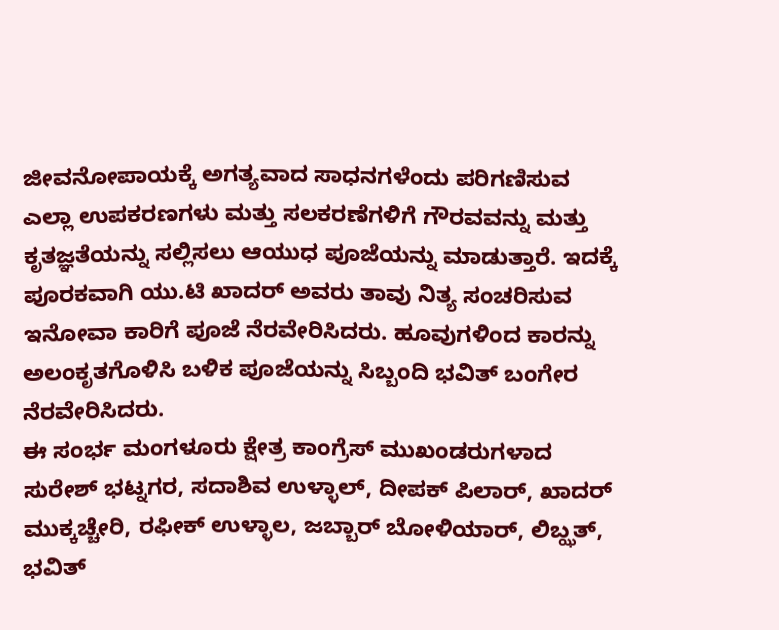ಜೀವನೋಪಾಯಕ್ಕೆ ಅಗತ್ಯವಾದ ಸಾಧನಗಳೆಂದು ಪರಿಗಣಿಸುವ ಎಲ್ಲಾ ಉಪಕರಣಗಳು ಮತ್ತು ಸಲಕರಣೆಗಳಿಗೆ ಗೌರವವನ್ನು ಮತ್ತು ಕೃತಜ್ಞತೆಯನ್ನು ಸಲ್ಲಿಸಲು ಆಯುಧ ಪೂಜೆಯನ್ನು ಮಾಡುತ್ತಾರೆ. ಇದಕ್ಕೆ ಪೂರಕವಾಗಿ ಯು.ಟಿ ಖಾದರ್ ಅವರು ತಾವು ನಿತ್ಯ ಸಂಚರಿಸುವ ಇನೋವಾ ಕಾರಿಗೆ ಪೂಜೆ ನೆರವೇರಿಸಿದರು. ಹೂವುಗಳಿಂದ ಕಾರನ್ನು ಅಲಂಕೃತಗೊಳಿಸಿ ಬಳಿಕ ಪೂಜೆಯನ್ನು ಸಿಬ್ಬಂದಿ ಭವಿತ್ ಬಂಗೇರ ನೆರವೇರಿಸಿದರು.
ಈ ಸಂರ್ಭ ಮಂಗಳೂರು ಕ್ಷೇತ್ರ ಕಾಂಗ್ರೆಸ್ ಮುಖಂಡರುಗಳಾದ ಸುರೇಶ್ ಭಟ್ನಗರ, ಸದಾಶಿವ ಉಳ್ಳಾಲ್, ದೀಪಕ್ ಪಿಲಾರ್, ಖಾದರ್ ಮುಕ್ಕಚ್ಚೇರಿ, ರಫೀಕ್ ಉಳ್ಳಾಲ, ಜಬ್ಬಾರ್ ಬೋಳಿಯಾರ್, ಲಿಬ್ಝತ್, ಭವಿತ್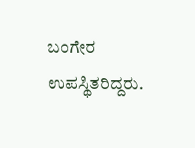ಬಂಗೇರ ಉಪಸ್ಥಿತರಿದ್ದರು.